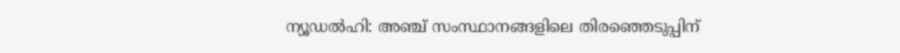ന്യൂഡൽഹി: അഞ്ച് സംസ്ഥാനങ്ങളിലെ തിരഞ്ഞെടുപ്പിന്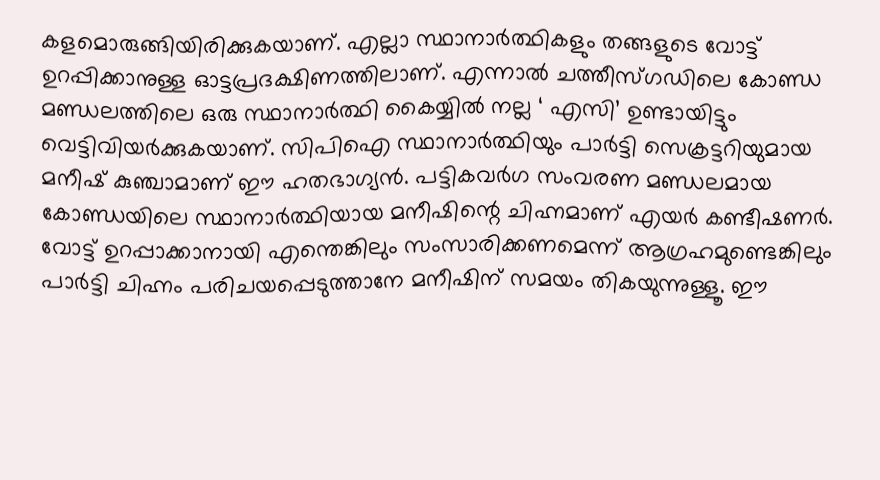കളമൊരുങ്ങിയിരിക്കുകയാണ്. എല്ലാ സ്ഥാനാർത്ഥികളും തങ്ങളുടെ വോട്ട് ഉറപ്പിക്കാനുള്ള ഓട്ടപ്രദക്ഷിണത്തിലാണ്. എന്നാൽ ചത്തീസ്ഗഡിലെ കോണ്ഡ മണ്ഡലത്തിലെ ഒരു സ്ഥാനാർത്ഥി കൈയ്യിൽ നല്ല ‘ എസി’ ഉണ്ടായിട്ടും വെട്ടിവിയർക്കുകയാണ്. സിപിഐ സ്ഥാനാർത്ഥിയും പാർട്ടി സെക്രട്ടറിയുമായ മനീഷ് കുഞ്ചാമാണ് ഈ ഹതഭാഗ്യൻ. പട്ടികവർഗ സംവരണ മണ്ഡലമായ കോണ്ഡയിലെ സ്ഥാനാർത്ഥിയായ മനീഷിന്റെ ചിഹ്നമാണ് എയർ കണ്ടീഷണർ.
വോട്ട് ഉറപ്പാക്കാനായി എന്തെങ്കിലും സംസാരിക്കണമെന്ന് ആഗ്രഹമുണ്ടെങ്കിലും പാർട്ടി ചിഹ്നം പരിചയപ്പെടുത്താനേ മനീഷിന് സമയം തികയുന്നുള്ളൂ. ഈ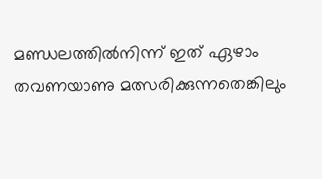മണ്ഡലത്തിൽനിന്ന് ഇത് ഏഴാം തവണയാണു മത്സരിക്കുന്നതെങ്കിലും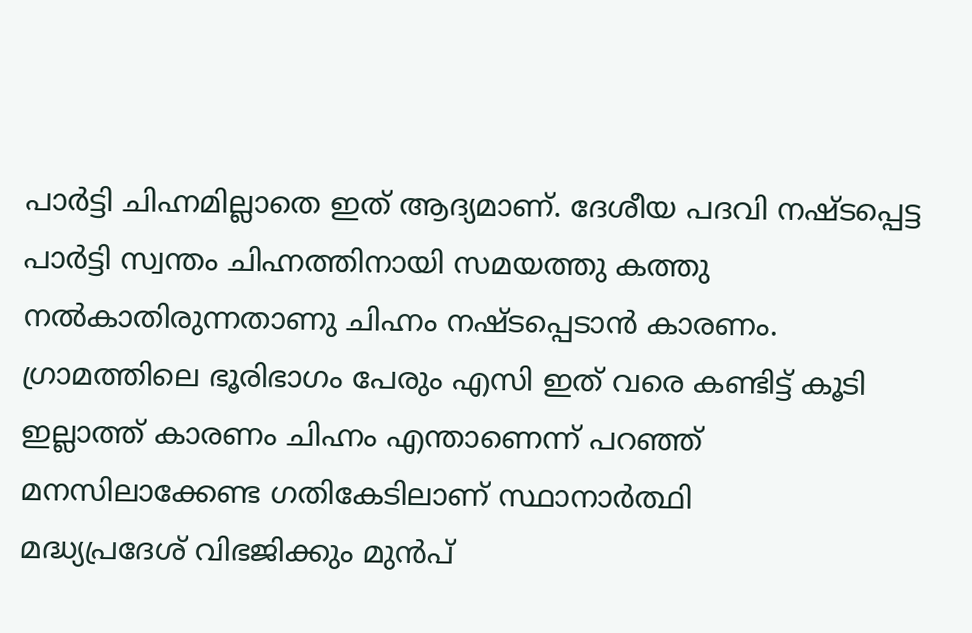പാർട്ടി ചിഹ്നമില്ലാതെ ഇത് ആദ്യമാണ്. ദേശീയ പദവി നഷ്ടപ്പെട്ട പാർട്ടി സ്വന്തം ചിഹ്നത്തിനായി സമയത്തു കത്തു നൽകാതിരുന്നതാണു ചിഹ്നം നഷ്ടപ്പെടാൻ കാരണം. ഗ്രാമത്തിലെ ഭൂരിഭാഗം പേരും എസി ഇത് വരെ കണ്ടിട്ട് കൂടി ഇല്ലാത്ത് കാരണം ചിഹ്നം എന്താണെന്ന് പറഞ്ഞ് മനസിലാക്കേണ്ട ഗതികേടിലാണ് സ്ഥാനാർത്ഥി
മദ്ധ്യപ്രദേശ് വിഭജിക്കും മുൻപ്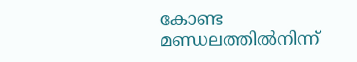കോണ്ട മണ്ഡലത്തിൽനിന്ന്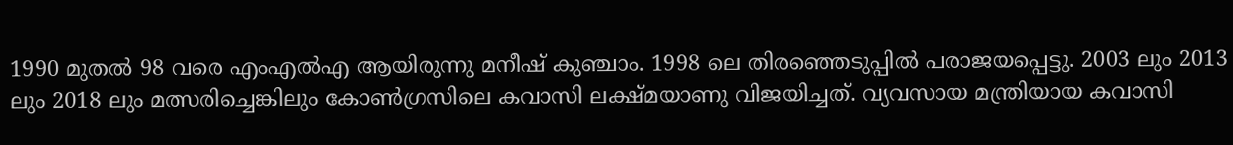1990 മുതൽ 98 വരെ എംഎൽഎ ആയിരുന്നു മനീഷ് കുഞ്ചാം. 1998 ലെ തിരഞ്ഞെടുപ്പിൽ പരാജയപ്പെട്ടു. 2003 ലും 2013 ലും 2018 ലും മത്സരിച്ചെങ്കിലും കോൺഗ്രസിലെ കവാസി ലക്ഷ്മയാണു വിജയിച്ചത്. വ്യവസായ മന്ത്രിയായ കവാസി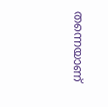തന്നെയാണ്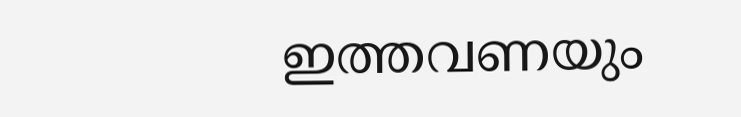ഇത്തവണയും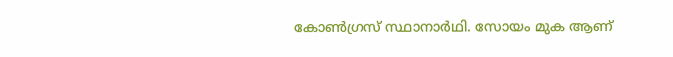കോൺഗ്രസ് സ്ഥാനാർഥി. സോയം മുക ആണ്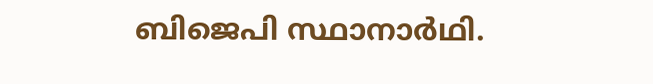ബിജെപി സ്ഥാനാർഥി.